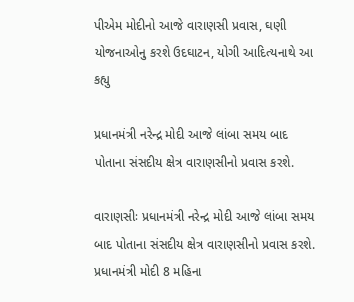પીએમ મોદીનો આજે વારાણસી પ્રવાસ, ઘણી યોજનાઓનુ કરશે ઉદઘાટન, યોગી આદિત્યનાથે આ કહ્યુ

પ્રધાનમંત્રી નરેન્દ્ર મોદી આજે લાંબા સમય બાદ પોતાના સંસદીય ક્ષેત્ર વારાણસીનો પ્રવાસ કરશે.

વારાણસીઃ પ્રધાનમંત્રી નરેન્દ્ર મોદી આજે લાંબા સમય બાદ પોતાના સંસદીય ક્ષેત્ર વારાણસીનો પ્રવાસ કરશે. પ્રધાનમંત્રી મોદી 8 મહિના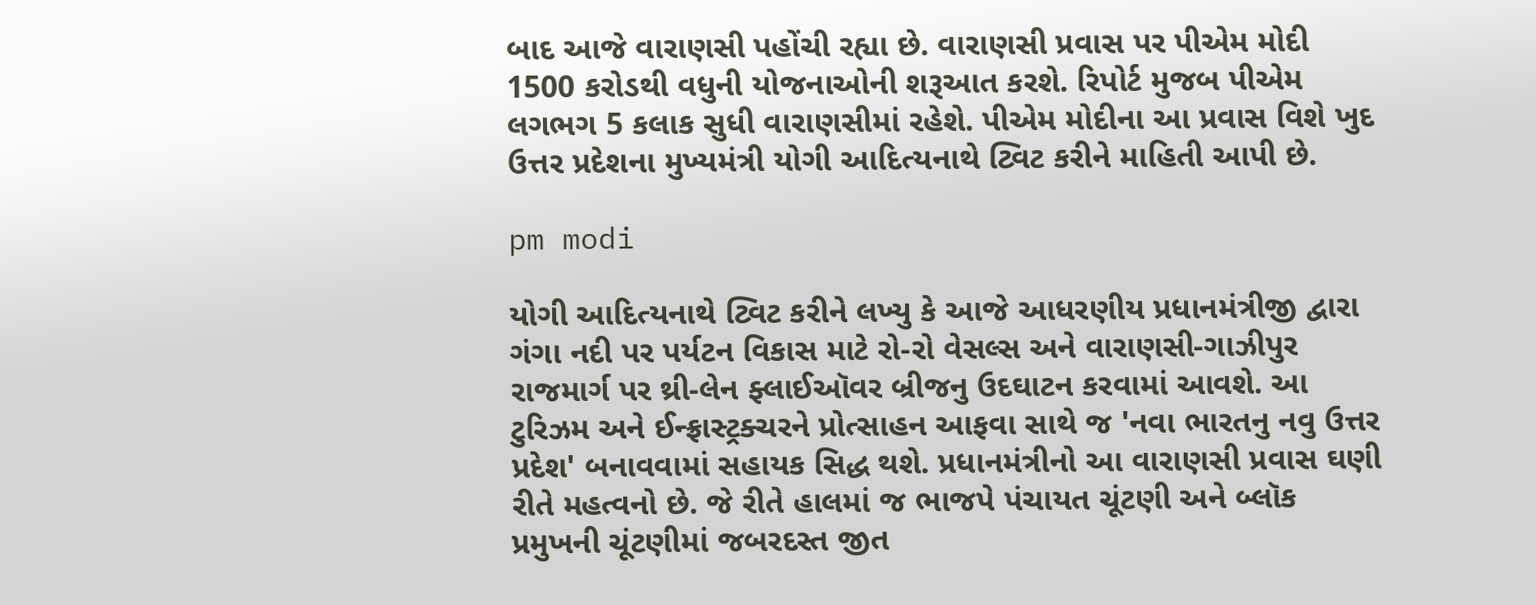બાદ આજે વારાણસી પહોંચી રહ્યા છે. વારાણસી પ્રવાસ પર પીએમ મોદી 1500 કરોડથી વધુની યોજનાઓની શરૂઆત કરશે. રિપોર્ટ મુજબ પીએમ લગભગ 5 કલાક સુધી વારાણસીમાં રહેશે. પીએમ મોદીના આ પ્રવાસ વિશે ખુદ ઉત્તર પ્રદેશના મુખ્યમંત્રી યોગી આદિત્યનાથે ટ્વિટ કરીને માહિતી આપી છે.

pm modi

યોગી આદિત્યનાથે ટ્વિટ કરીને લખ્યુ કે આજે આધરણીય પ્રધાનમંત્રીજી દ્વારા ગંગા નદી પર પર્યટન વિકાસ માટે રો-રો વેસલ્સ અને વારાણસી-ગાઝીપુર રાજમાર્ગ પર થ્રી-લેન ફ્લાઈઑવર બ્રીજનુ ઉદઘાટન કરવામાં આવશે. આ ટુરિઝમ અને ઈન્ફ્રાસ્ટ્રક્ચરને પ્રોત્સાહન આફવા સાથે જ 'નવા ભારતનુ નવુ ઉત્તર પ્રદેશ' બનાવવામાં સહાયક સિદ્ધ થશે. પ્રધાનમંત્રીનો આ વારાણસી પ્રવાસ ઘણી રીતે મહત્વનો છે. જે રીતે હાલમાં જ ભાજપે પંચાયત ચૂંટણી અને બ્લૉક પ્રમુખની ચૂંટણીમાં જબરદસ્ત જીત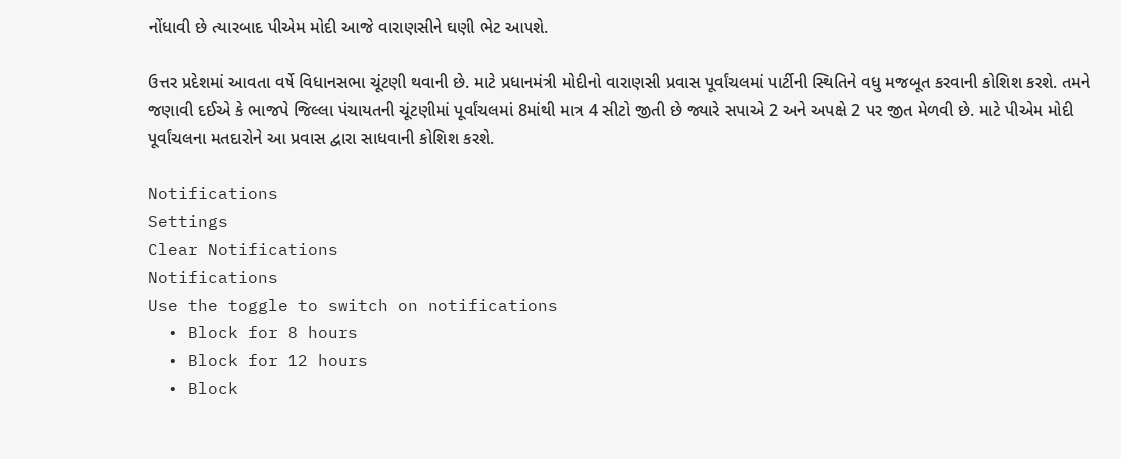નોંધાવી છે ત્યારબાદ પીએમ મોદી આજે વારાણસીને ઘણી ભેટ આપશે.

ઉત્તર પ્રદેશમાં આવતા વર્ષે વિધાનસભા ચૂંટણી થવાની છે. માટે પ્રધાનમંત્રી મોદીનો વારાણસી પ્રવાસ પૂર્વાંચલમાં પાર્ટીની સ્થિતિને વધુ મજબૂત કરવાની કોશિશ કરશે. તમને જણાવી દઈએ કે ભાજપે જિલ્લા પંચાયતની ચૂંટણીમાં પૂર્વાંચલમાં 8માંથી માત્ર 4 સીટો જીતી છે જ્યારે સપાએ 2 અને અપક્ષે 2 પર જીત મેળવી છે. માટે પીએમ મોદી પૂર્વાંચલના મતદારોને આ પ્રવાસ દ્વારા સાધવાની કોશિશ કરશે.

Notifications
Settings
Clear Notifications
Notifications
Use the toggle to switch on notifications
  • Block for 8 hours
  • Block for 12 hours
  • Block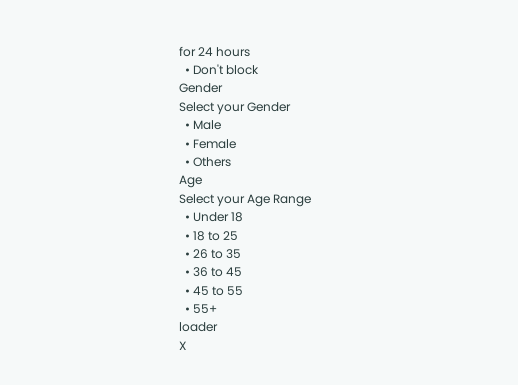for 24 hours
  • Don't block
Gender
Select your Gender
  • Male
  • Female
  • Others
Age
Select your Age Range
  • Under 18
  • 18 to 25
  • 26 to 35
  • 36 to 45
  • 45 to 55
  • 55+
loader
X